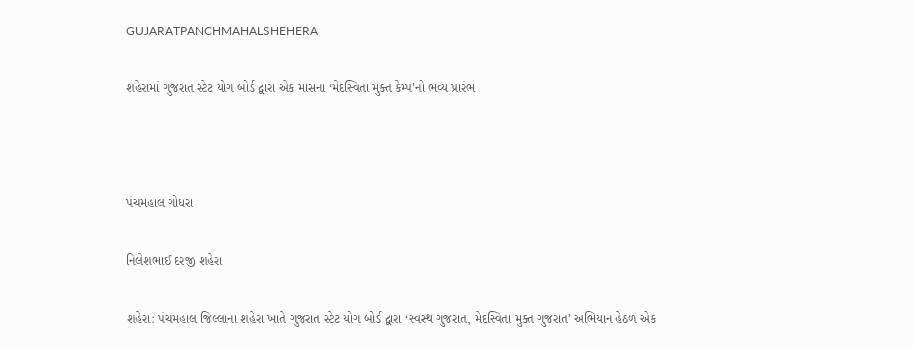GUJARATPANCHMAHALSHEHERA

શહેરામાં ગુજરાત સ્ટેટ યોગ બોર્ડ દ્વારા એક માસના ‘મેદસ્વિતા મુક્ત કેમ્પ’નો ભવ્ય પ્રારંભ



પંચમહાલ ગોધરા

નિલેશભાઈ દરજી શહેરા

શહેરા: પંચમહાલ જિલ્લાના શહેરા ખાતે ગુજરાત સ્ટેટ યોગ બોર્ડ દ્વારા ‘સ્વસ્થ ગુજરાત, મેદસ્વિતા મુક્ત ગુજરાત’ અભિયાન હેઠળ એક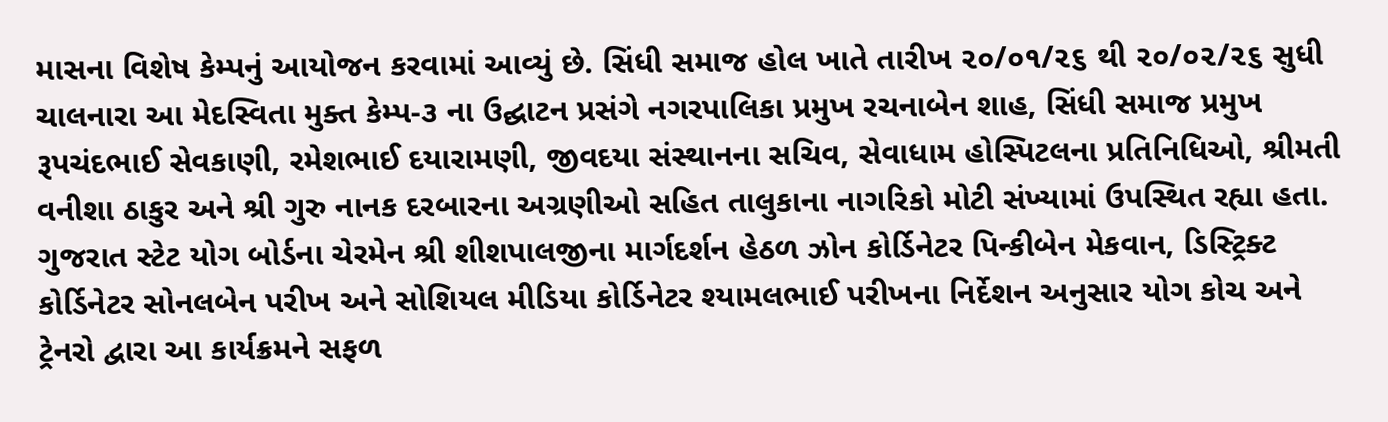માસના વિશેષ કેમ્પનું આયોજન કરવામાં આવ્યું છે. સિંધી સમાજ હોલ ખાતે તારીખ ૨૦/૦૧/૨૬ થી ૨૦/૦૨/૨૬ સુધી ચાલનારા આ મેદસ્વિતા મુક્ત કેમ્પ-૩ ના ઉદ્ઘાટન પ્રસંગે નગરપાલિકા પ્રમુખ રચનાબેન શાહ, સિંધી સમાજ પ્રમુખ રૂપચંદભાઈ સેવકાણી, રમેશભાઈ દયારામણી, જીવદયા સંસ્થાનના સચિવ, સેવાધામ હોસ્પિટલના પ્રતિનિધિઓ, શ્રીમતી વનીશા ઠાકુર અને શ્રી ગુરુ નાનક દરબારના અગ્રણીઓ સહિત તાલુકાના નાગરિકો મોટી સંખ્યામાં ઉપસ્થિત રહ્યા હતા. ગુજરાત સ્ટેટ યોગ બોર્ડના ચેરમેન શ્રી શીશપાલજીના માર્ગદર્શન હેઠળ ઝોન કોર્ડિનેટર પિન્કીબેન મેકવાન, ડિસ્ટ્રિક્ટ કોર્ડિનેટર સોનલબેન પરીખ અને સોશિયલ મીડિયા કોર્ડિનેટર શ્યામલભાઈ પરીખના નિર્દેશન અનુસાર યોગ કોચ અને ટ્રેનરો દ્વારા આ કાર્યક્રમને સફળ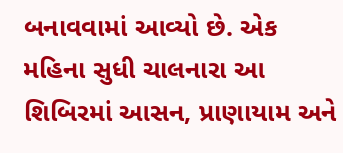બનાવવામાં આવ્યો છે. એક મહિના સુધી ચાલનારા આ શિબિરમાં આસન, પ્રાણાયામ અને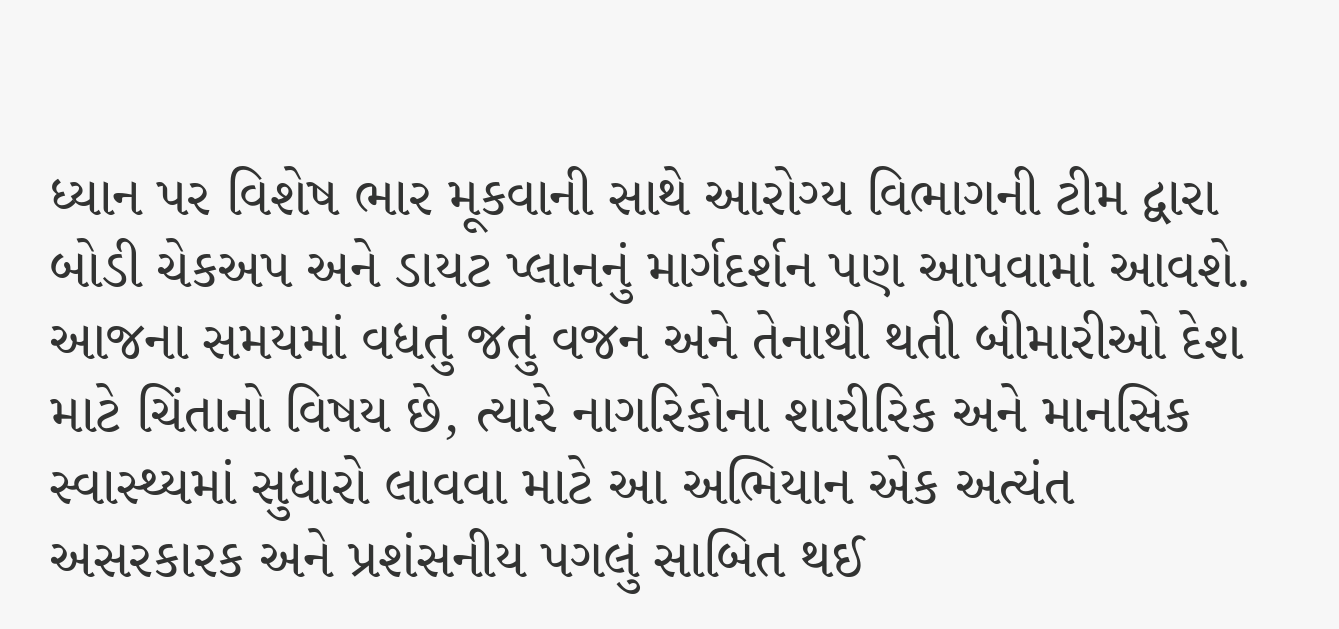ધ્યાન પર વિશેષ ભાર મૂકવાની સાથે આરોગ્ય વિભાગની ટીમ દ્વારા બોડી ચેકઅપ અને ડાયટ પ્લાનનું માર્ગદર્શન પણ આપવામાં આવશે. આજના સમયમાં વધતું જતું વજન અને તેનાથી થતી બીમારીઓ દેશ માટે ચિંતાનો વિષય છે, ત્યારે નાગરિકોના શારીરિક અને માનસિક સ્વાસ્થ્યમાં સુધારો લાવવા માટે આ અભિયાન એક અત્યંત અસરકારક અને પ્રશંસનીય પગલું સાબિત થઈ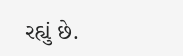રહ્યું છે.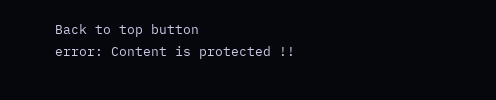Back to top button
error: Content is protected !!